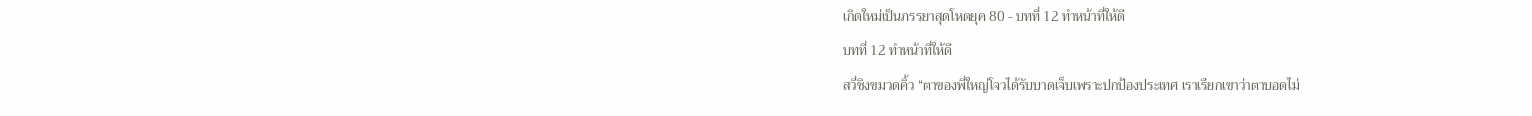เกิดใหม่เป็นภรรยาสุดโหดยุค 80 - บทที่ 12 ทำหน้าที่ให้ดี
บทที่ 12 ทำหน้าที่ให้ดี
สวี่ชิงขมวดคิ้ว “ตาของพี่ใหญ่โจวได้รับบาดเจ็บเพราะปกป้องประเทศ เราเรียกเขาว่าตาบอดไม่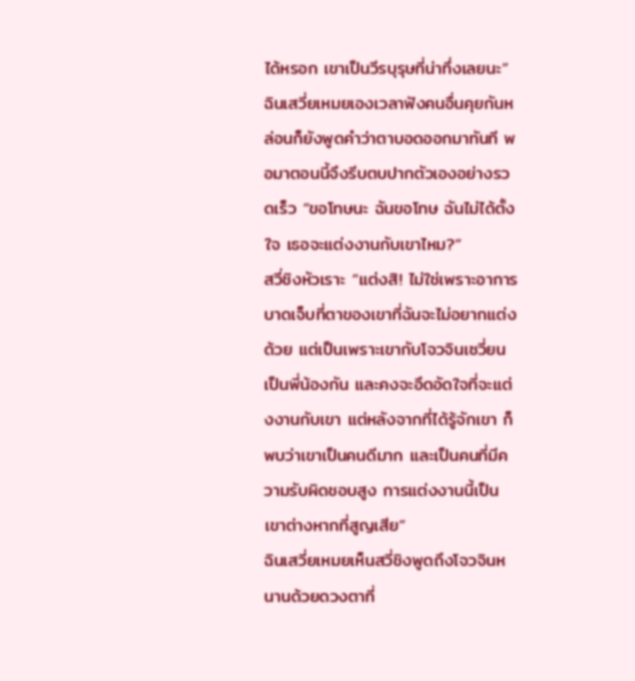ได้หรอก เขาเป็นวีรบุรุษที่น่าทึ่งเลยนะ”
ฉินเสวี่ยเหมยเองเวลาฟังคนอื่นคุยกันหล่อนก็ยังพูดคำว่าตาบอดออกมาทันที พอมาตอนนี้จึงรีบตบปากตัวเองอย่างรวดเร็ว “ขอโทษนะ ฉันขอโทษ ฉันไม่ได้ตั้งใจ เธอจะแต่งงานกับเขาไหม?”
สวี่ชิงหัวเราะ “แต่งสิ! ไม่ใช่เพราะอาการบาดเจ็บที่ตาของเขาที่ฉันจะไม่อยากแต่งด้วย แต่เป็นเพราะเขากับโจวจินเซวี่ยนเป็นพี่น้องกัน และคงจะอึดอัดใจที่จะแต่งงานกับเขา แต่หลังจากที่ได้รู้จักเขา ก็พบว่าเขาเป็นคนดีมาก และเป็นคนที่มีความรับผิดชอบสูง การแต่งงานนี้เป็นเขาต่างหากที่สูญเสีย”
ฉินเสวี่ยเหมยเห็นสวี่ชิงพูดถึงโจวจินหนานด้วยดวงตาที่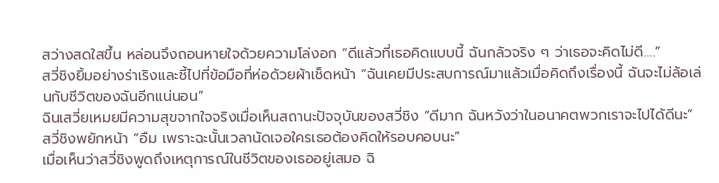สว่างสดใสขึ้น หล่อนจึงถอนหายใจด้วยความโล่งอก “ดีแล้วที่เธอคิดแบบนี้ ฉันกลัวจริง ๆ ว่าเธอจะคิดไม่ดี….”
สวี่ชิงยิ้มอย่างร่าเริงและชี้ไปที่ข้อมือที่ห่อด้วยผ้าเช็ดหน้า “ฉันเคยมีประสบการณ์มาแล้วเมื่อคิดถึงเรื่องนี้ ฉันจะไม่ล้อเล่นกับชีวิตของฉันอีกแน่นอน”
ฉินเสวี่ยเหมยมีความสุขจากใจจริงเมื่อเห็นสถานะปัจจุบันของสวี่ชิง “ดีมาก ฉันหวังว่าในอนาคตพวกเราจะไปได้ดีนะ”
สวี่ชิงพยักหน้า “อืม เพราะฉะนั้นเวลานัดเจอใครเธอต้องคิดให้รอบคอบนะ”
เมื่อเห็นว่าสวี่ชิงพูดถึงเหตุการณ์ในชีวิตของเธออยู่เสมอ ฉิ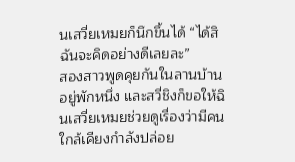นเสวี่ยเหมยก็นึกขึ้นได้ “ได้สิ ฉันจะคิดอย่างดีเลยละ”
สองสาวพูดคุยกันในลานบ้านอยู่พักหนึ่ง และสวี่ชิงก็ขอให้ฉินเสวี่ยเหมยช่วยดูเรื่องว่ามีคนใกล้เคียงกำลังปล่อย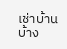เช่าบ้านบ้าง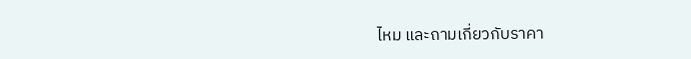ไหม และถามเกี่ยวกับราคา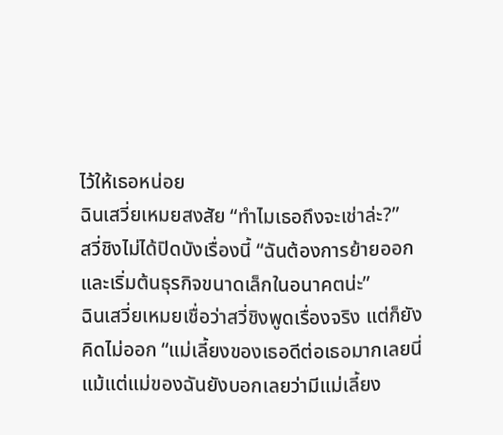ไว้ให้เธอหน่อย
ฉินเสวี่ยเหมยสงสัย “ทำไมเธอถึงจะเช่าล่ะ?”
สวี่ชิงไม่ได้ปิดบังเรื่องนี้ “ฉันต้องการย้ายออกและเริ่มต้นธุรกิจขนาดเล็กในอนาคตน่ะ”
ฉินเสวี่ยเหมยเชื่อว่าสวี่ชิงพูดเรื่องจริง แต่ก็ยังคิดไม่ออก “แม่เลี้ยงของเธอดีต่อเธอมากเลยนี่ แม้แต่แม่ของฉันยังบอกเลยว่ามีแม่เลี้ยง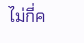ไม่กี่ค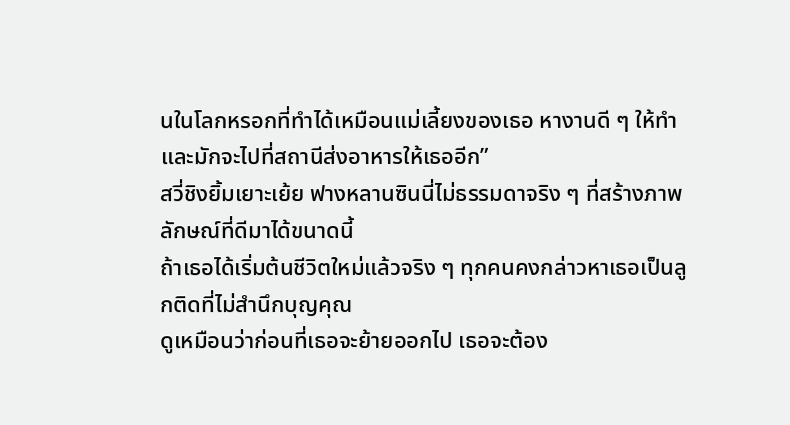นในโลกหรอกที่ทำได้เหมือนแม่เลี้ยงของเธอ หางานดี ๆ ให้ทำ และมักจะไปที่สถานีส่งอาหารให้เธออีก”
สวี่ชิงยิ้มเยาะเย้ย ฟางหลานซินนี่ไม่ธรรมดาจริง ๆ ที่สร้างภาพลักษณ์ที่ดีมาได้ขนาดนี้
ถ้าเธอได้เริ่มต้นชีวิตใหม่แล้วจริง ๆ ทุกคนคงกล่าวหาเธอเป็นลูกติดที่ไม่สำนึกบุญคุณ
ดูเหมือนว่าก่อนที่เธอจะย้ายออกไป เธอจะต้อง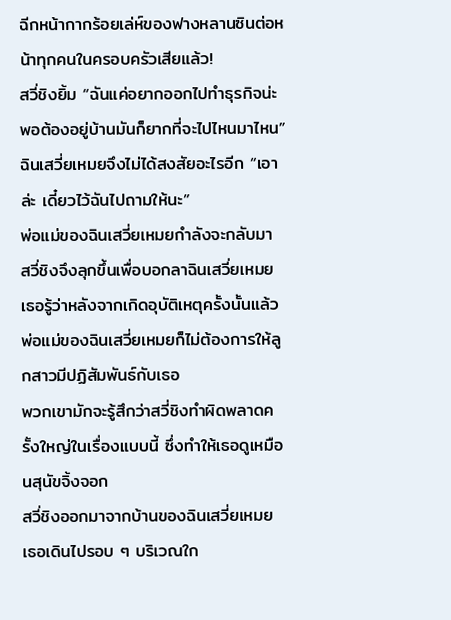ฉีกหน้ากากร้อยเล่ห์ของฟางหลานซินต่อหน้าทุกคนในครอบครัวเสียแล้ว!
สวี่ชิงยิ้ม “ฉันแค่อยากออกไปทำธุรกิจน่ะ พอต้องอยู่บ้านมันก็ยากที่จะไปไหนมาไหน”
ฉินเสวี่ยเหมยจึงไม่ได้สงสัยอะไรอีก “เอาล่ะ เดี๋ยวไว้ฉันไปถามให้นะ”
พ่อแม่ของฉินเสวี่ยเหมยกำลังจะกลับมา สวี่ชิงจึงลุกขึ้นเพื่อบอกลาฉินเสวี่ยเหมย
เธอรู้ว่าหลังจากเกิดอุบัติเหตุครั้งนั้นแล้ว พ่อแม่ของฉินเสวี่ยเหมยก็ไม่ต้องการให้ลูกสาวมีปฏิสัมพันธ์กับเธอ
พวกเขามักจะรู้สึกว่าสวี่ชิงทำผิดพลาดครั้งใหญ่ในเรื่องแบบนี้ ซึ่งทำให้เธอดูเหมือนสุนัขจิ้งจอก
สวี่ชิงออกมาจากบ้านของฉินเสวี่ยเหมย เธอเดินไปรอบ ๆ บริเวณใก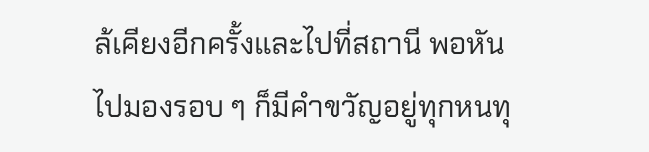ล้เคียงอีกครั้งและไปที่สถานี พอหันไปมองรอบ ๆ ก็มีคำขวัญอยู่ทุกหนทุ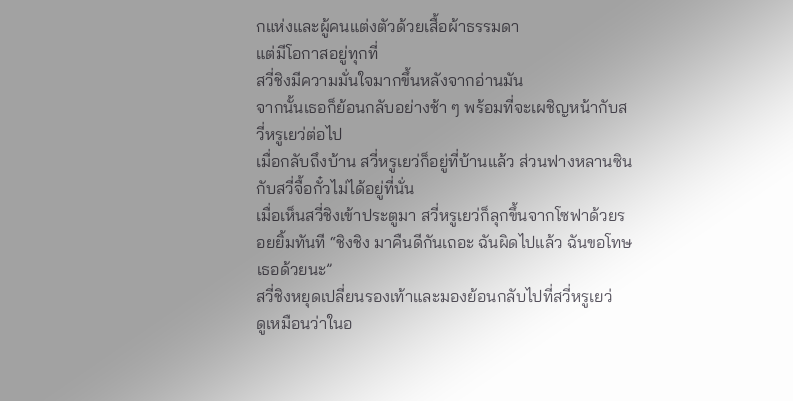กแห่งและผู้คนแต่งตัวด้วยเสื้อผ้าธรรมดา
แต่มีโอกาสอยู่ทุกที่
สวี่ชิงมีความมั่นใจมากขึ้นหลังจากอ่านมัน
จากนั้นเธอก็ย้อนกลับอย่างช้า ๆ พร้อมที่จะเผชิญหน้ากับสวี่หรูเยว่ต่อไป
เมื่อกลับถึงบ้าน สวี่หรูเยว่ก็อยู่ที่บ้านแล้ว ส่วนฟางหลานซินกับสวี่จื้อกั๋วไม่ได้อยู่ที่นั่น
เมื่อเห็นสวี่ชิงเข้าประตูมา สวี่หรูเยว่ก็ลุกขึ้นจากโซฟาด้วยรอยยิ้มทันที “ชิงชิง มาคืนดีกันเถอะ ฉันผิดไปแล้ว ฉันขอโทษเธอด้วยนะ”
สวี่ชิงหยุดเปลี่ยนรองเท้าและมองย้อนกลับไปที่สวี่หรูเยว่
ดูเหมือนว่าในอ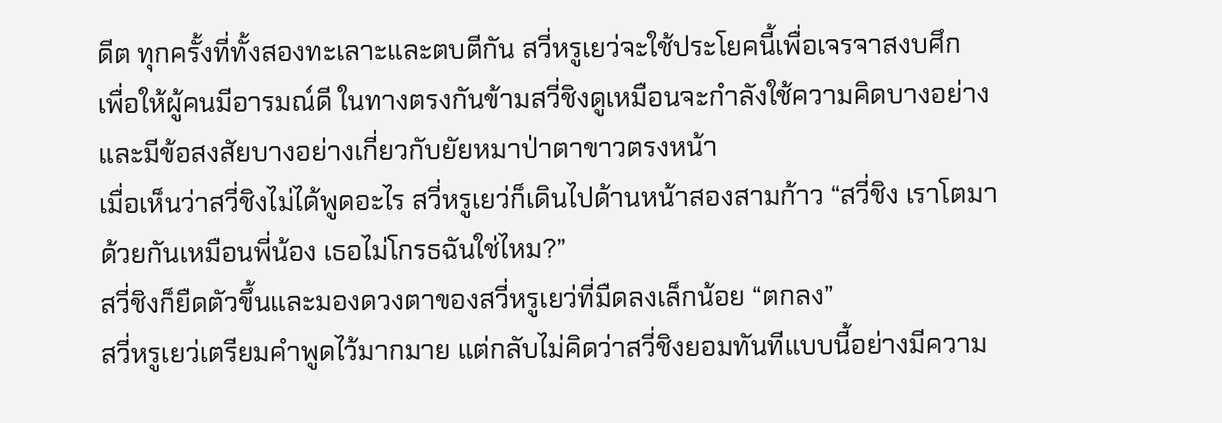ดีต ทุกครั้งที่ทั้งสองทะเลาะและตบตีกัน สวี่หรูเยว่จะใช้ประโยคนี้เพื่อเจรจาสงบศึก
เพื่อให้ผู้คนมีอารมณ์ดี ในทางตรงกันข้ามสวี่ชิงดูเหมือนจะกำลังใช้ความคิดบางอย่าง และมีข้อสงสัยบางอย่างเกี่ยวกับยัยหมาป่าตาขาวตรงหน้า
เมื่อเห็นว่าสวี่ชิงไม่ได้พูดอะไร สวี่หรูเยว่ก็เดินไปด้านหน้าสองสามก้าว “สวี่ชิง เราโตมาด้วยกันเหมือนพี่น้อง เธอไม่โกรธฉันใช่ไหม?”
สวี่ชิงก็ยืดตัวขึ้นและมองดวงตาของสวี่หรูเยว่ที่มืดลงเล็กน้อย “ตกลง”
สวี่หรูเยว่เตรียมคำพูดไว้มากมาย แต่กลับไม่คิดว่าสวี่ชิงยอมทันทีแบบนี้อย่างมีความ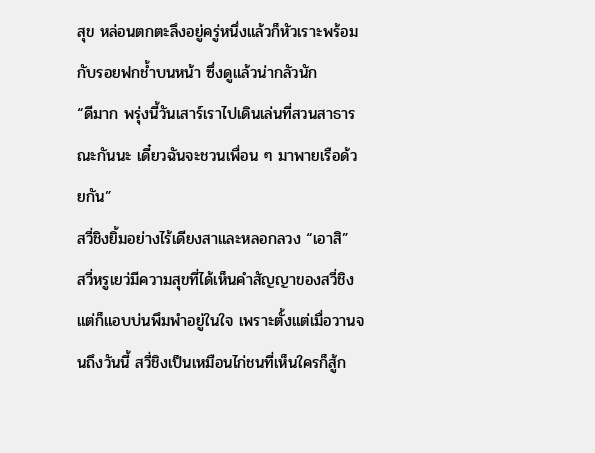สุข หล่อนตกตะลึงอยู่ครู่หนึ่งแล้วก็หัวเราะพร้อมกับรอยฟกช้ำบนหน้า ซึ่งดูแล้วน่ากลัวนัก
“ดีมาก พรุ่งนี้วันเสาร์เราไปเดินเล่นที่สวนสาธารณะกันนะ เดี๋ยวฉันจะชวนเพื่อน ๆ มาพายเรือด้วยกัน”
สวี่ชิงยิ้มอย่างไร้เดียงสาและหลอกลวง “เอาสิ”
สวี่หรูเยว่มีความสุขที่ได้เห็นคำสัญญาของสวี่ชิง แต่ก็แอบบ่นพึมพำอยู่ในใจ เพราะตั้งแต่เมื่อวานจนถึงวันนี้ สวี่ชิงเป็นเหมือนไก่ชนที่เห็นใครก็สู้ก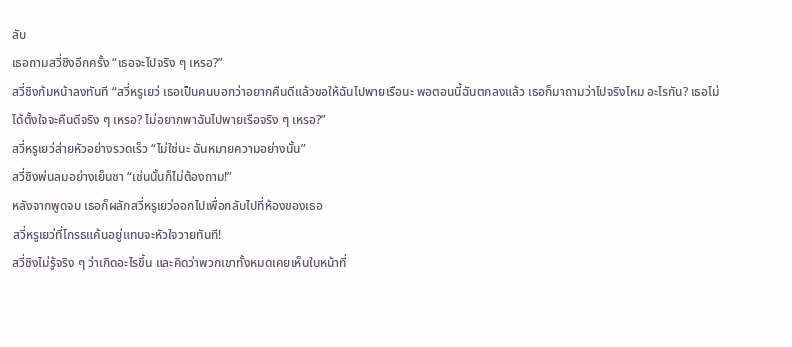ลับ
เธอถามสวี่ชิงอีกครั้ง “เธอจะไปจริง ๆ เหรอ?”
สวี่ชิงก้มหน้าลงทันที “สวี่หรูเยว่ เธอเป็นคนบอกว่าอยากคืนดีแล้วขอให้ฉันไปพายเรือนะ พอตอนนี้ฉันตกลงแล้ว เธอก็มาถามว่าไปจริงไหม อะไรกัน? เธอไม่ได้ตั้งใจจะคืนดีจริง ๆ เหรอ? ไม่อยากพาฉันไปพายเรือจริง ๆ เหรอ?”
สวี่หรูเยว่ส่ายหัวอย่างรวดเร็ว “ไม่ใช่นะ ฉันหมายความอย่างนั้น”
สวี่ชิงพ่นลมอย่างเย็นชา “เช่นนั้นก็ไม่ต้องถาม!”
หลังจากพูดจบ เธอก็ผลักสวี่หรูเยว่ออกไปเพื่อกลับไปที่ห้องของเธอ
สวี่หรูเยว่ที่โกรธแค้นอยู่แทบจะหัวใจวายทันที!
สวี่ชิงไม่รู้จริง ๆ ว่าเกิดอะไรขึ้น และคิดว่าพวกเขาทั้งหมดเคยเห็นใบหน้าที่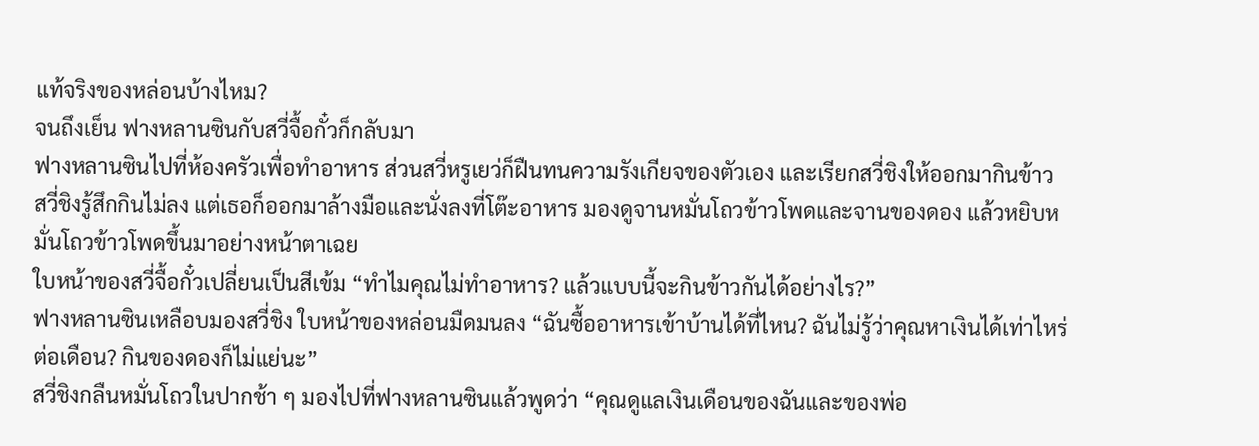แท้จริงของหล่อนบ้างไหม?
จนถึงเย็น ฟางหลานซินกับสวี่จื้อกั๋วก็กลับมา
ฟางหลานซินไปที่ห้องครัวเพื่อทำอาหาร ส่วนสวี่หรูเยว่ก็ฝืนทนความรังเกียจของตัวเอง และเรียกสวี่ชิงให้ออกมากินข้าว
สวี่ชิงรู้สึกกินไม่ลง แต่เธอก็ออกมาล้างมือและนั่งลงที่โต๊ะอาหาร มองดูจานหมั่นโถวข้าวโพดและจานของดอง แล้วหยิบหมั่นโถวข้าวโพดขึ้นมาอย่างหน้าตาเฉย
ใบหน้าของสวี่จื้อกั๋วเปลี่ยนเป็นสีเข้ม “ทำไมคุณไม่ทำอาหาร? แล้วแบบนี้จะกินข้าวกันได้อย่างไร?”
ฟางหลานซินเหลือบมองสวี่ชิง ใบหน้าของหล่อนมืดมนลง “ฉันซื้ออาหารเข้าบ้านได้ที่ไหน? ฉันไม่รู้ว่าคุณหาเงินได้เท่าไหร่ต่อเดือน? กินของดองก็ไม่แย่นะ”
สวี่ชิงกลืนหมั่นโถวในปากช้า ๆ มองไปที่ฟางหลานซินแล้วพูดว่า “คุณดูแลเงินเดือนของฉันและของพ่อ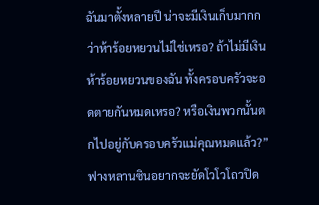ฉันมาตั้งหลายปี น่าจะมีเงินเก็บมากกว่าห้าร้อยหยวนไม่ใช่เหรอ? ถ้าไม่มีเงินห้าร้อยหยวนของฉัน ทั้งครอบครัวจะอดตายกันหมดเหรอ? หรือเงินพวกนั้นตกไปอยู่กับครอบครัวแม่คุณหมดแล้ว?”
ฟางหลานซินอยากจะยัดโวโวโถวปิด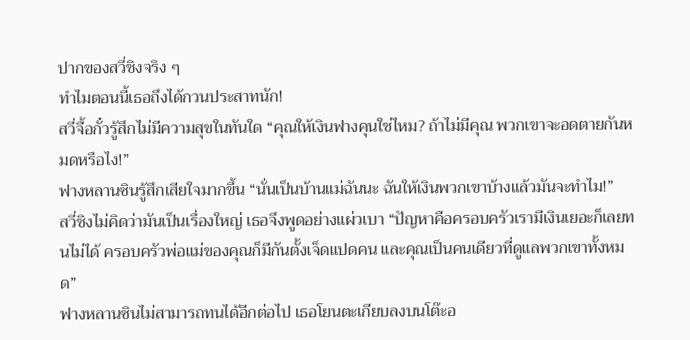ปากของสวี่ชิงจริง ๆ
ทำไมตอนนี้เธอถึงได้กวนประสาทนัก!
สวี่จื้อกั๋วรู้สึกไม่มีความสุขในทันใด “คุณให้เงินฟางคุนใช่ไหม? ถ้าไม่มีคุณ พวกเขาจะอดตายกันหมดหรือไง!”
ฟางหลานซินรู้สึกเสียใจมากขึ้น “นั่นเป็นบ้านแม่ฉันนะ ฉันให้เงินพวกเขาบ้างแล้วมันจะทำไม!”
สวี่ชิงไม่คิดว่ามันเป็นเรื่องใหญ่ เธอจึงพูดอย่างแผ่วเบา “ปัญหาคือครอบครัวเรามีเงินเยอะก็เลยทนไม่ได้ ครอบครัวพ่อแม่ของคุณก็มีกันตั้งเจ็ดแปดคน และคุณเป็นคนเดียวที่ดูแลพวกเขาทั้งหมด”
ฟางหลานซินไม่สามารถทนได้อีกต่อไป เธอโยนตะเกียบลงบนโต๊ะอ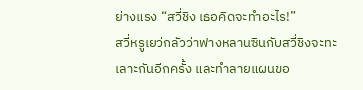ย่างแรง “สวี่ชิง เธอคิดจะทำอะไร!”
สวี่หรูเยว่กลัวว่าฟางหลานซินกับสวี่ชิงจะทะเลาะกันอีกครั้ง และทำลายแผนขอ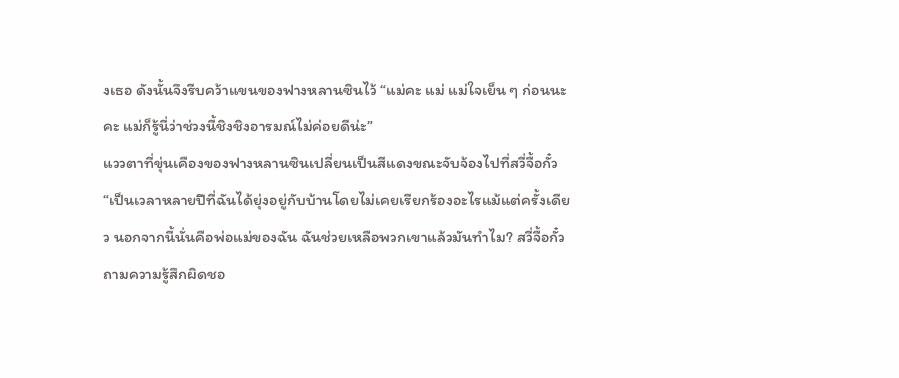งเธอ ดังนั้นจึงรีบคว้าแขนของฟางหลานซินไว้ “แม่คะ แม่ แม่ใจเย็น ๆ ก่อนนะคะ แม่ก็รู้นี่ว่าช่วงนี้ชิงชิงอารมณ์ไม่ค่อยดีน่ะ”
แววตาที่ขุ่นเคืองของฟางหลานซินเปลี่ยนเป็นสีแดงขณะจับจ้องไปที่สวี่จื้อกั๋ว “เป็นเวลาหลายปีที่ฉันได้ยุ่งอยู่กับบ้านโดยไม่เคยเรียกร้องอะไรแม้แต่ครั้งเดียว นอกจากนี้นั่นคือพ่อแม่ของฉัน ฉันช่วยเหลือพวกเขาแล้วมันทำไม? สวี่จื้อกั๋ว ถามความรู้สึกผิดชอ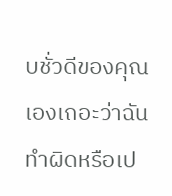บชั่วดีของคุณเองเถอะว่าฉันทำผิดหรือเป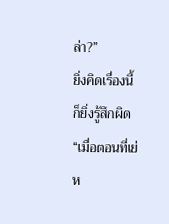ล่า?”
ยิ่งคิดเรื่องนี้ก็ยิ่งรู้สึกผิด “เมื่อตอนที่เย่ห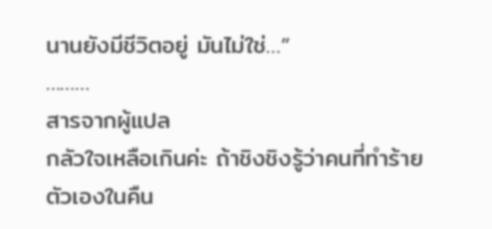นานยังมีชีวิตอยู่ มันไม่ใช่…”
………
สารจากผู้แปล
กลัวใจเหลือเกินค่ะ ถ้าชิงชิงรู้ว่าคนที่ทำร้ายตัวเองในคืน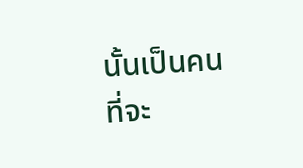นั้นเป็นคนที่จะ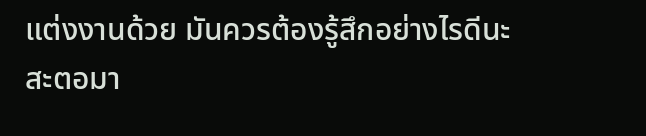แต่งงานด้วย มันควรต้องรู้สึกอย่างไรดีนะ
สะตอมา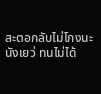สะตอกลับไม่โกงนะนังเยว่ ทนไม่ได้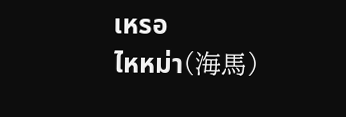เหรอ
ไหหม่า(海馬)